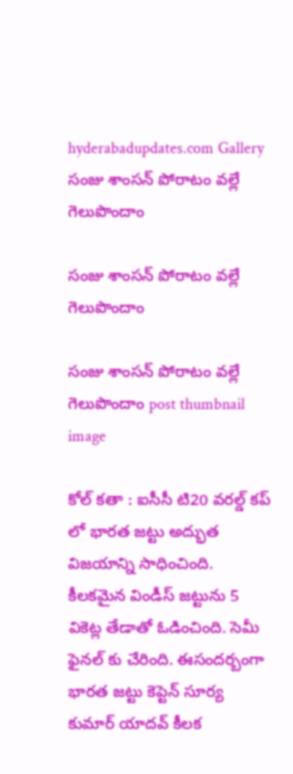hyderabadupdates.com Gallery సంజు శాంస‌న్ పోరాటం వ‌ల్లే గెలుపొందాం

సంజు శాంస‌న్ పోరాటం వ‌ల్లే గెలుపొందాం

సంజు శాంస‌న్ పోరాటం వ‌ల్లే గెలుపొందాం post thumbnail image

కోల్ క‌తా : ఐసీసీ టి20 వ‌ర‌ల్డ్ క‌ప్ లో భార‌త జ‌ట్టు అద్భుత విజ‌యాన్ని సాధించింది. కీల‌క‌మైన విండీస్ జ‌ట్టును 5 వికెట్ల తేడాతో ఓడించింది. సెమీ ఫైన‌ల్ కు చేరింది. ఈసంద‌ర్బంగా భార‌త జ‌ట్టు కెప్టెన్ సూర్య కుమార్ యాద‌వ్ కీల‌క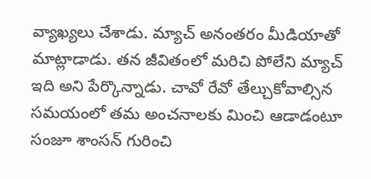వ్యాఖ్య‌లు చేశాడు. మ్యాచ్ అనంత‌రం మీడియాతో మాట్లాడాడు. త‌న జీవితంలో మ‌రిచి పోలేని మ్యాచ్ ఇది అని పేర్కొన్నాడు. చావో రేవో తేల్చుకోవాల్సిన స‌మ‌యంలో త‌మ అంచ‌నాల‌కు మించి ఆడాడంటూ సంజూ శాంస‌న్ గురించి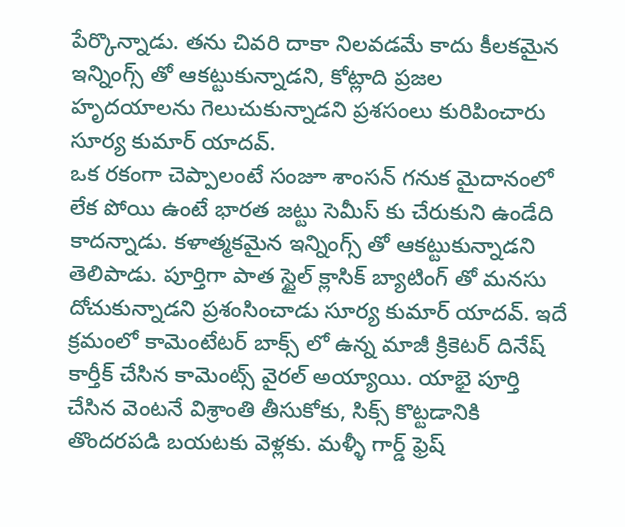పేర్కొన్నాడు. త‌ను చివ‌రి దాకా నిలవ‌డ‌మే కాదు కీల‌క‌మైన ఇన్నింగ్స్ తో ఆక‌ట్టుకున్నాడ‌ని, కోట్లాది ప్ర‌జ‌ల హృద‌యాల‌ను గెలుచుకున్నాడ‌ని ప్ర‌శ‌సంలు కురిపించారు సూర్య కుమార్ యాద‌వ్.
ఒక ర‌కంగా చెప్పాలంటే సంజూ శాంస‌న్ గ‌నుక మైదానంలో లేక పోయి ఉంటే భార‌త జ‌ట్టు సెమీస్ కు చేరుకుని ఉండేది కాద‌న్నాడు. క‌ళాత్మ‌క‌మైన ఇన్నింగ్స్ తో ఆక‌ట్టుకున్నాడ‌ని తెలిపాడు. పూర్తిగా పాత స్టైల్ క్లాసిక్ బ్యాటింగ్ తో మ‌న‌సు దోచుకున్నాడ‌ని ప్ర‌శంసించాడు సూర్య కుమార్ యాద‌వ్. ఇదే క్ర‌మంలో కామెంటేట‌ర్ బాక్స్ లో ఉన్న మాజీ క్రికెట‌ర్ దినేష్ కార్తీక్ చేసిన కామెంట్స్ వైర‌ల్ అయ్యాయి. యాభై పూర్తి చేసిన వెంటనే విశ్రాంతి తీసుకోకు, సిక్స్ కొట్టడానికి తొందరపడి బయటకు వెళ్లకు. మళ్ళీ గార్డ్ ఫ్రెష్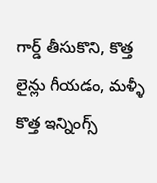గార్డ్ తీసుకొని, కొత్త లైన్లు గీయడం, మళ్ళీ కొత్త ఇన్నింగ్స్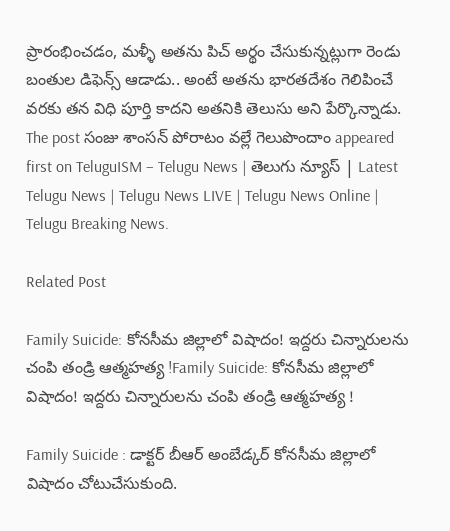ప్రారంభించడం, మళ్ళీ అతను పిచ్ అర్థం చేసుకున్నట్లుగా రెండు బంతుల డిఫెన్స్ ఆడాడు.. అంటే అతను భారతదేశం గెలిపించే వరకు తన విధి పూర్తి కాదని అతనికి తెలుసు అని పేర్కొన్నాడు.
The post సంజు శాంస‌న్ పోరాటం వ‌ల్లే గెలుపొందాం appeared first on TeluguISM – Telugu News | తెలుగు న్యూస్ | Latest Telugu News | Telugu News LIVE | Telugu News Online | Telugu Breaking News.

Related Post

Family Suicide: కోనసీమ జిల్లాలో విషాదం! ఇద్దరు చిన్నారులను చంపి తండ్రి ఆత్మహత్య !Family Suicide: కోనసీమ జిల్లాలో విషాదం! ఇద్దరు చిన్నారులను చంపి తండ్రి ఆత్మహత్య !

Family Suicide : డాక్టర్‌ బీఆర్‌ అంబేడ్కర్‌ కోనసీమ జిల్లాలో విషాదం చోటుచేసుకుంది.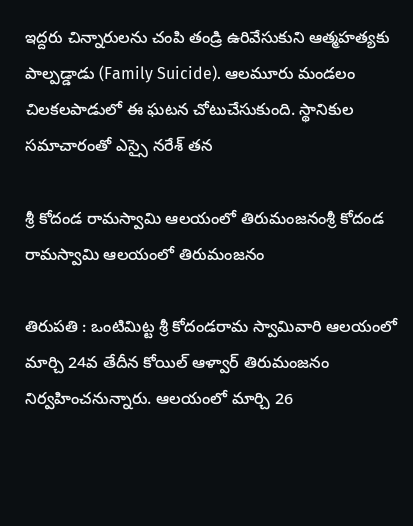ఇద్దరు చిన్నారులను చంపి తండ్రి ఉరివేసుకుని ఆత్మహత్యకు పాల్పడ్డాడు (Family Suicide). ఆలమూరు మండలం చిలకలపాడులో ఈ ఘటన చోటుచేసుకుంది. స్థానికుల సమాచారంతో ఎస్సై నరేశ్‌ తన

శ్రీ కోదండ రామస్వామి ఆలయంలో తిరుమంజనంశ్రీ కోదండ రామస్వామి ఆలయంలో తిరుమంజనం

తిరుపతి : ఒంటిమిట్ట శ్రీ కోదండరామ స్వామివారి ఆలయంలో మార్చి 24వ తేదీన‌ కోయిల్‌ ఆళ్వార్‌ తిరుమంజనం నిర్వహించనున్నారు. ఆలయంలో మార్చి 26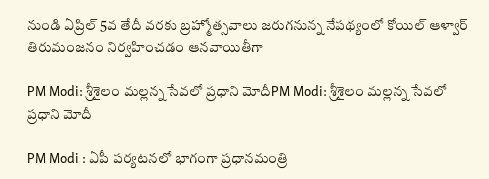నుండి ఏప్రిల్ 5వ తేదీ వ‌ర‌కు బ్ర‌హ్మోత్స‌వాలు జ‌రుగ‌నున్న నేప‌థ్యంలో కోయిల్‌ ఆళ్వార్‌ తిరుమంజనం నిర్వహించడం ఆనవాయితీగా

PM Modi: శ్రీశైలం మల్లన్న సేవలో ప్రధాని మోదీPM Modi: శ్రీశైలం మల్లన్న సేవలో ప్రధాని మోదీ

PM Modi : ఏపీ పర్యటనలో భాగంగా ప్రధానమంత్రి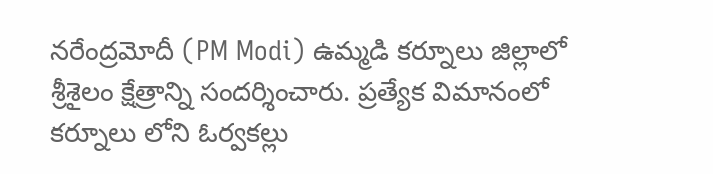నరేంద్రమోదీ (PM Modi) ఉమ్మడి కర్నూలు జిల్లాలో శ్రీశైలం క్షేత్రాన్ని సందర్శించారు. ప్రత్యేక విమానంలో కర్నూలు లోని ఓర్వకల్లు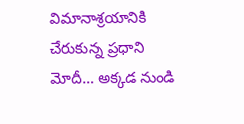విమానాశ్రయానికి చేరుకున్న ప్రధాని మోదీ… అక్కడ నుండి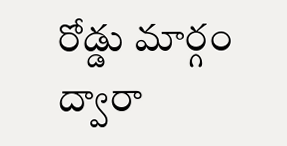రోడ్డు మార్గం ద్వారా